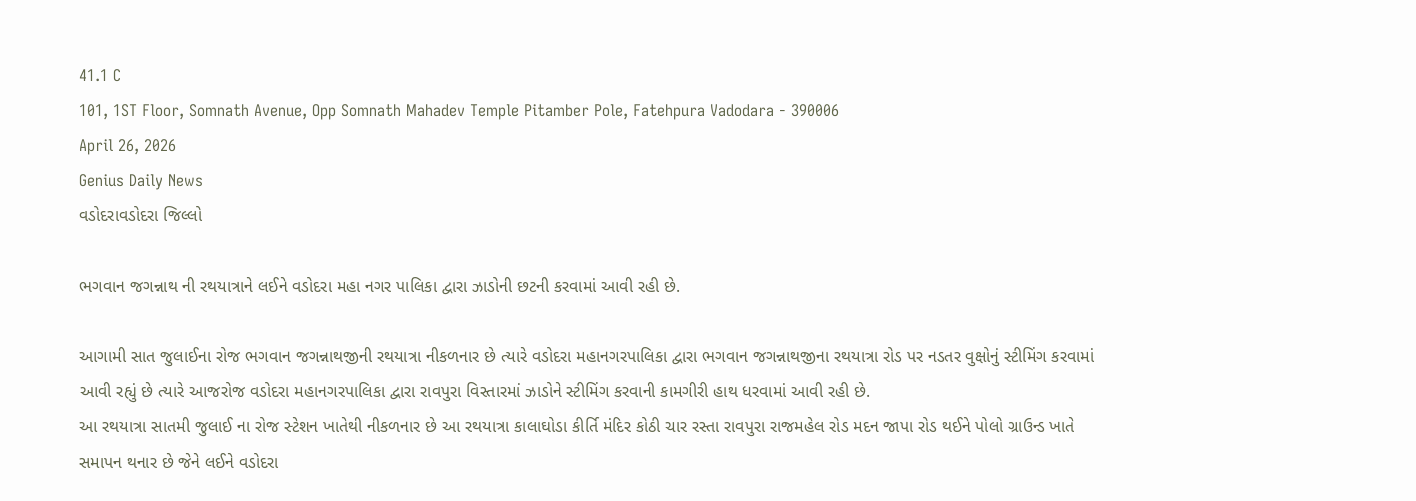41.1 C
101, 1ST Floor, Somnath Avenue, Opp Somnath Mahadev Temple Pitamber Pole, Fatehpura Vadodara - 390006
April 26, 2026
Genius Daily News
વડોદરાવડોદરા જિલ્લો

ભગવાન જગન્નાથ ની રથયાત્રાને લઈને વડોદરા મહા નગર પાલિકા દ્વારા ઝાડોની છટની કરવામાં આવી રહી છે.

આગામી સાત જુલાઈના રોજ ભગવાન જગન્નાથજીની રથયાત્રા નીકળનાર છે ત્યારે વડોદરા મહાનગરપાલિકા દ્વારા ભગવાન જગન્નાથજીના રથયાત્રા રોડ પર નડતર વુક્ષોનું સ્ટીમિંગ કરવામાં આવી રહ્યું છે ત્યારે આજરોજ વડોદરા મહાનગરપાલિકા દ્વારા રાવપુરા વિસ્તારમાં ઝાડોને સ્ટીમિંગ કરવાની કામગીરી હાથ ધરવામાં આવી રહી છે.
આ રથયાત્રા સાતમી જુલાઈ ના રોજ સ્ટેશન ખાતેથી નીકળનાર છે આ રથયાત્રા કાલાઘોડા કીર્તિ મંદિર કોઠી ચાર રસ્તા રાવપુરા રાજમહેલ રોડ મદન જાપા રોડ થઈને પોલો ગ્રાઉન્ડ ખાતે સમાપન થનાર છે જેને લઈને વડોદરા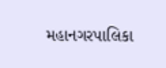મહાનગરપાલિકા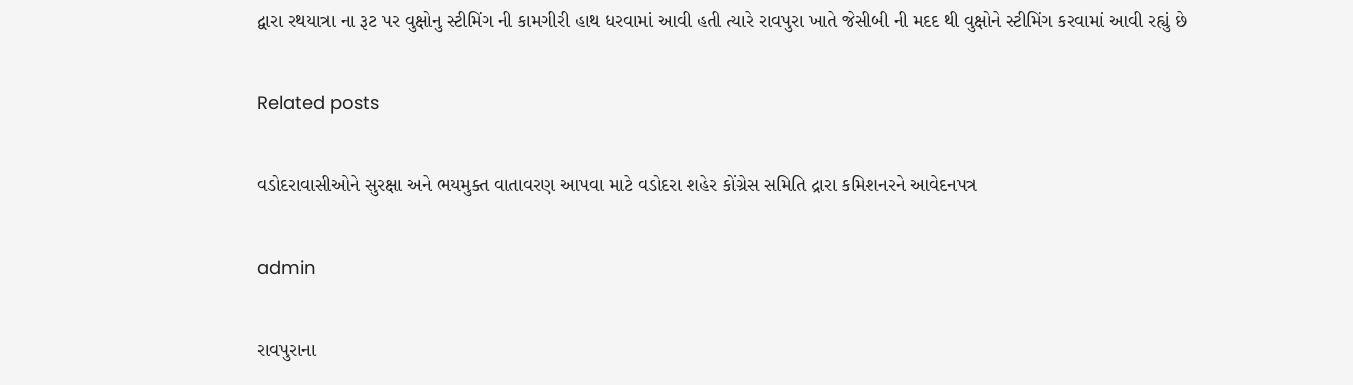દ્વારા રથયાત્રા ના રૂટ પર વુક્ષોનુ સ્ટીમિંગ ની કામગીરી હાથ ધરવામાં આવી હતી ત્યારે રાવપુરા ખાતે જેસીબી ની મદદ થી વુક્ષોને સ્ટીમિંગ કરવામાં આવી રહ્યું છે

Related posts

વડોદરાવાસીઓને સુરક્ષા અને ભયમુક્ત વાતાવરણ આપવા માટે વડોદરા શહેર કોંગ્રેસ સમિતિ દ્રારા કમિશનરને આવેદનપત્ર

admin

રાવપુરાના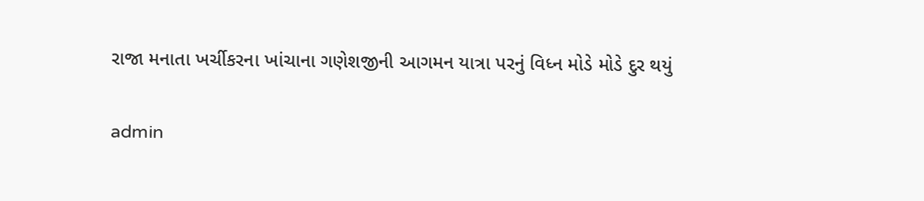રાજા મનાતા ખર્ચીકરના ખાંચાના ગણેશજીની આગમન યાત્રા પરનું વિધ્ન મોડે મોડે દુર થયું

admin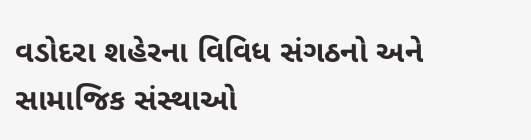વડોદરા શહેરના વિવિધ સંગઠનો અને સામાજિક સંસ્થાઓ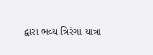દ્વારા ભવ્ય ત્રિરંગા યાત્રા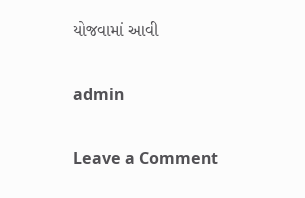યોજવામાં આવી

admin

Leave a Comment